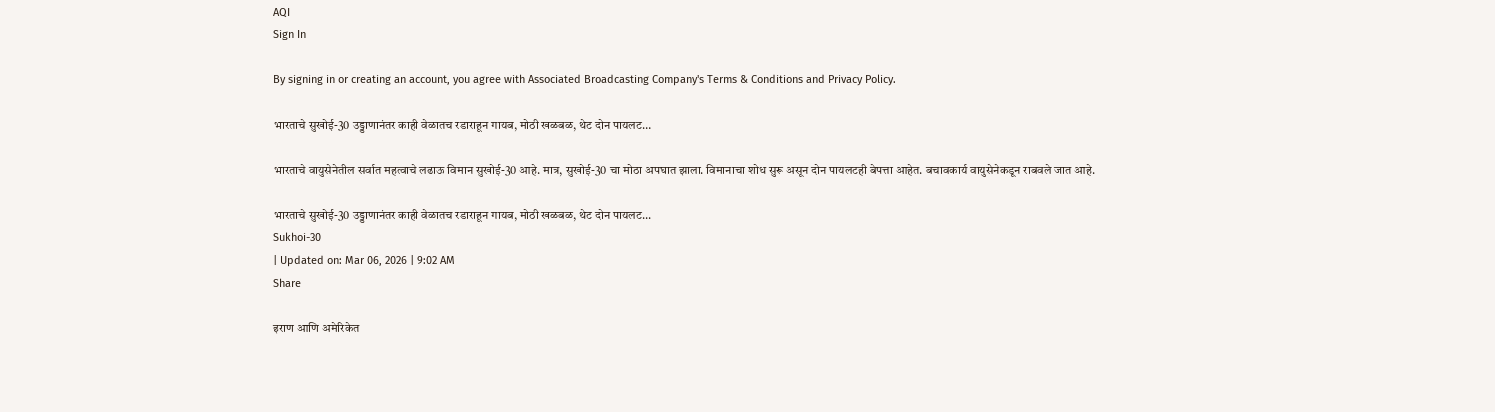AQI
Sign In

By signing in or creating an account, you agree with Associated Broadcasting Company's Terms & Conditions and Privacy Policy.

भारताचे सुखोई-30 उड्डाणानंतर काही वेळातच रडाराहून गायब, मोठी खळबळ, थेट दोन पायलट…

भारताचे वायुसेनेतील सर्वात महत्वाचे लढाऊ विमान सुखोई-30 आहे. मात्र, सुखोई-30 चा मोठा अपघात झाला. विमानाचा शोध सुरू असून दोन पायलटही बेपत्ता आहेत. बचावकार्य वायुसेनेकडून राबवले जात आहे.

भारताचे सुखोई-30 उड्डाणानंतर काही वेळातच रडाराहून गायब, मोठी खळबळ, थेट दोन पायलट...
Sukhoi-30
| Updated on: Mar 06, 2026 | 9:02 AM
Share

इराण आणि अमेरिकेत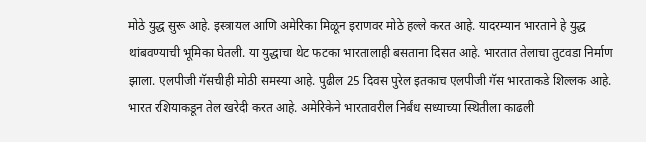मोठे युद्ध सुरू आहे. इस्त्रायल आणि अमेरिका मिळून इराणवर मोठे हल्ले करत आहे. यादरम्यान भारताने हे युद्ध थांबवण्याची भूमिका घेतली. या युद्धाचा थेट फटका भारतालाही बसताना दिसत आहे. भारतात तेलाचा तुटवडा निर्माण झाला. एलपीजी गॅसचीही मोठी समस्या आहे. पुढील 25 दिवस पुरेल इतकाच एलपीजी गॅस भारताकडे शिल्लक आहे. भारत रशियाकडून तेल खरेदी करत आहे. अमेरिकेने भारतावरील निर्बंध सध्याच्या स्थितीला काढली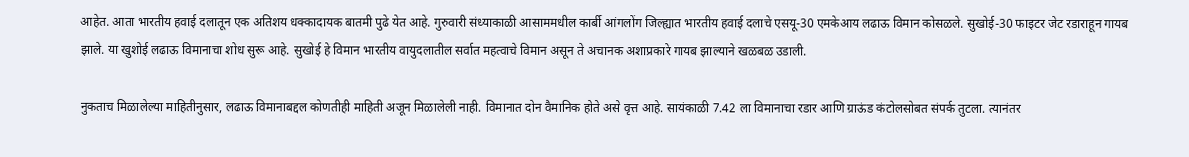आहेत. आता भारतीय हवाई दलातून एक अतिशय धक्कादायक बातमी पुढे येत आहे. गुरुवारी संध्याकाळी आसाममधील कार्बी आंगलोंग जिल्ह्यात भारतीय हवाई दलाचे एसयू-30 एमकेआय लढाऊ विमान कोसळले. सुखोई-30 फाइटर जेट रडाराहून गायब झाले. या खुशोई लढाऊ विमानाचा शोध सुरू आहे. सुखोई हे विमान भारतीय वायुदलातील सर्वात महत्वाचे विमान असून ते अचानक अशाप्रकारे गायब झाल्याने खळबळ उडाली.

नुकताच मिळालेल्या माहितीनुसार, लढाऊ विमानाबद्दल कोणतीही माहिती अजून मिळालेली नाही. विमानात दोन वैमानिक होते असे वृत्त आहे. सायंकाळी 7.42 ला विमानाचा रडार आणि ग्राऊंड कंटोलसोबत संपर्क तुटला. त्यानंतर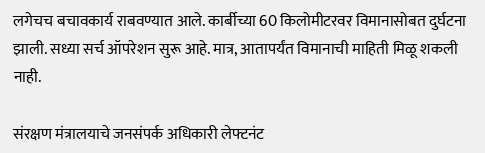लगेचच बचावकार्य राबवण्यात आले. कार्बीच्या 60 किलोमीटरवर विमानासोबत दुर्घटना झाली. सध्या सर्च ऑपरेशन सुरू आहे. मात्र, आतापर्यंत विमानाची माहिती मिळू शकली नाही.

संरक्षण मंत्रालयाचे जनसंपर्क अधिकारी लेफ्टनंट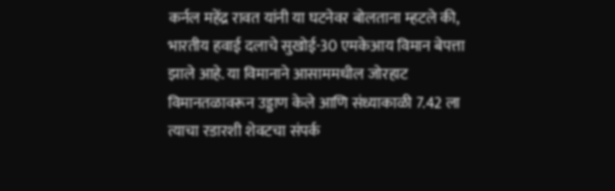कर्नल महेंद्र रावत यांनी या घटनेवर बोलताना म्हटले की, भारतीय हवाई दलाचे सुखोई-30 एमकेआय विमान बेपत्ता झाले आहे. या विमानाने आसाममधील जोरहाट विमानतळावरून उड्डाण केले आणि संध्याकाळी 7.42 ला त्याचा रडारशी शेवटचा संपर्क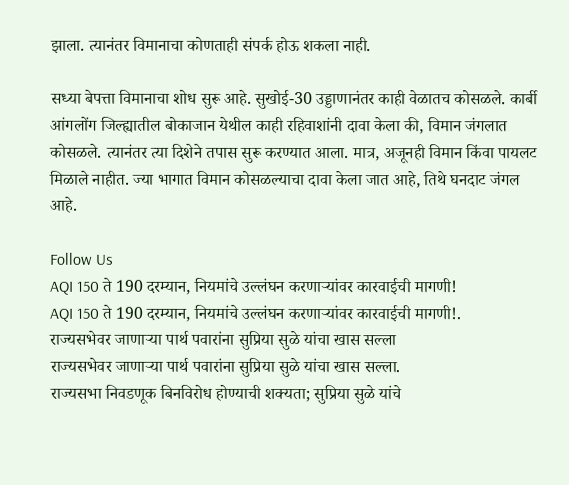झाला. त्यानंतर विमानाचा कोणताही संपर्क होऊ शकला नाही.

सध्या बेपत्ता विमानाचा शोध सुरू आहे. सुखोई-30 उड्डाणानंतर काही वेळातच कोसळले. कार्बी आंगलोंग जिल्ह्यातील बोकाजान येथील काही रहिवाशांनी दावा केला की, विमान जंगलात कोसळले. त्यानंतर त्या दिशेने तपास सुरू करण्यात आला. मात्र, अजूनही विमान किंवा पायलट मिळाले नाहीत. ज्या भागात विमान कोसळल्याचा दावा केला जात आहे, तिथे घनदाट जंगल आहे.

Follow Us
AQI 150 ते 190 दरम्यान, नियमांचे उल्लंघन करणाऱ्यांवर कारवाईची मागणी!
AQI 150 ते 190 दरम्यान, नियमांचे उल्लंघन करणाऱ्यांवर कारवाईची मागणी!.
राज्यसभेवर जाणाऱ्या पार्थ पवारांना सुप्रिया सुळे यांचा खास सल्ला
राज्यसभेवर जाणाऱ्या पार्थ पवारांना सुप्रिया सुळे यांचा खास सल्ला.
राज्यसभा निवडणूक बिनविरोध होण्याची शक्यता; सुप्रिया सुळे यांचे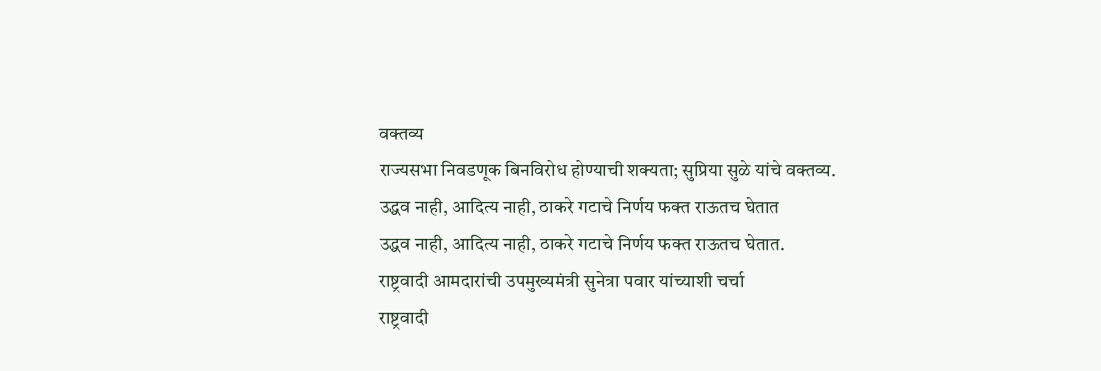वक्तव्य
राज्यसभा निवडणूक बिनविरोध होण्याची शक्यता; सुप्रिया सुळे यांचे वक्तव्य.
उद्धव नाही, आदित्य नाही, ठाकरे गटाचे निर्णय फक्त राऊतच घेतात
उद्धव नाही, आदित्य नाही, ठाकरे गटाचे निर्णय फक्त राऊतच घेतात.
राष्ट्रवादी आमदारांची उपमुख्यमंत्री सुनेत्रा पवार यांच्याशी चर्चा
राष्ट्रवादी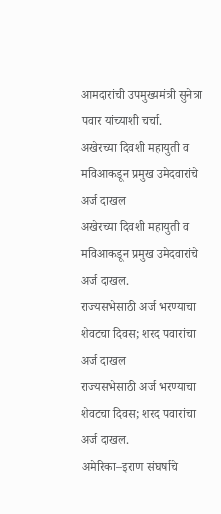आमदारांची उपमुख्यमंत्री सुनेत्रा पवार यांच्याशी चर्चा.
अखेरच्या दिवशी महायुती व मविआकडून प्रमुख उमेदवारांचे अर्ज दाखल
अखेरच्या दिवशी महायुती व मविआकडून प्रमुख उमेदवारांचे अर्ज दाखल.
राज्यसभेसाठी अर्ज भरण्याचा शेवटचा दिवस; शरद पवारांचा अर्ज दाखल
राज्यसभेसाठी अर्ज भरण्याचा शेवटचा दिवस; शरद पवारांचा अर्ज दाखल.
अमेरिका–इराण संघर्षाचे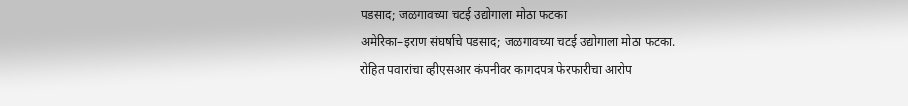पडसाद; जळगावच्या चटई उद्योगाला मोठा फटका
अमेरिका–इराण संघर्षाचे पडसाद; जळगावच्या चटई उद्योगाला मोठा फटका.
रोहित पवारांचा व्हीएसआर कंपनीवर कागदपत्र फेरफारीचा आरोप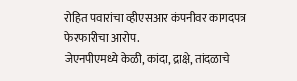रोहित पवारांचा व्हीएसआर कंपनीवर कागदपत्र फेरफारीचा आरोप.
जेएनपीएमध्ये केळी, कांदा, द्राक्षे, तांदळाचे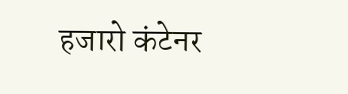हजारो कंटेनर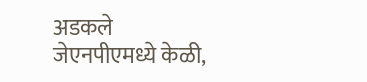अडकले
जेएनपीएमध्ये केळी,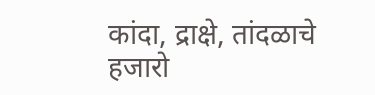कांदा, द्राक्षे, तांदळाचे हजारो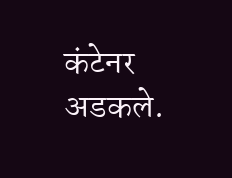कंटेनर अडकले.